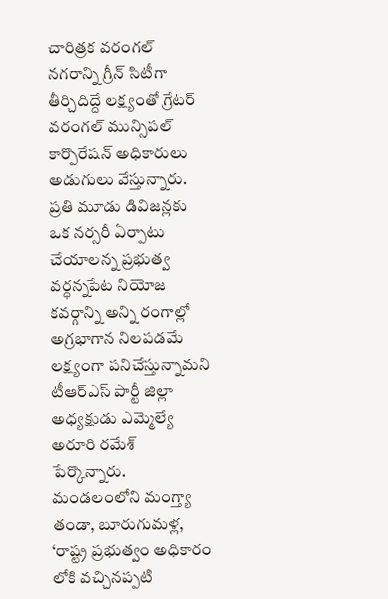చారిత్రక వరంగల్ నగరాన్ని గ్రీన్ సిటీగా తీర్చిదిద్దే లక్ష్యంతో గ్రేటర్ వరంగల్ మున్సిపల్ కార్పొరేషన్ అధికారులు అడుగులు వేస్తున్నారు. ప్రతి మూడు డివిజన్లకు ఒక నర్సరీ ఏర్పాటు చేయాలన్న ప్రభుత్వ
వర్ధన్నపేట నియోజ కవర్గాన్ని అన్ని రంగాల్లో అగ్రభాగాన నిలపడమే లక్ష్యంగా పనిచేస్తున్నామని టీఆర్ఎస్ పార్టీ జిల్లా అధ్యక్షుడు ఎమ్మెల్యే అరూరి రమేశ్ పేర్కొన్నారు. మండలంలోని మంగ్త్యా తండా, బూరుగుమళ్ల,
‘రాష్ట్ర ప్రభుత్వం అధికారం లోకి వచ్చినప్పటి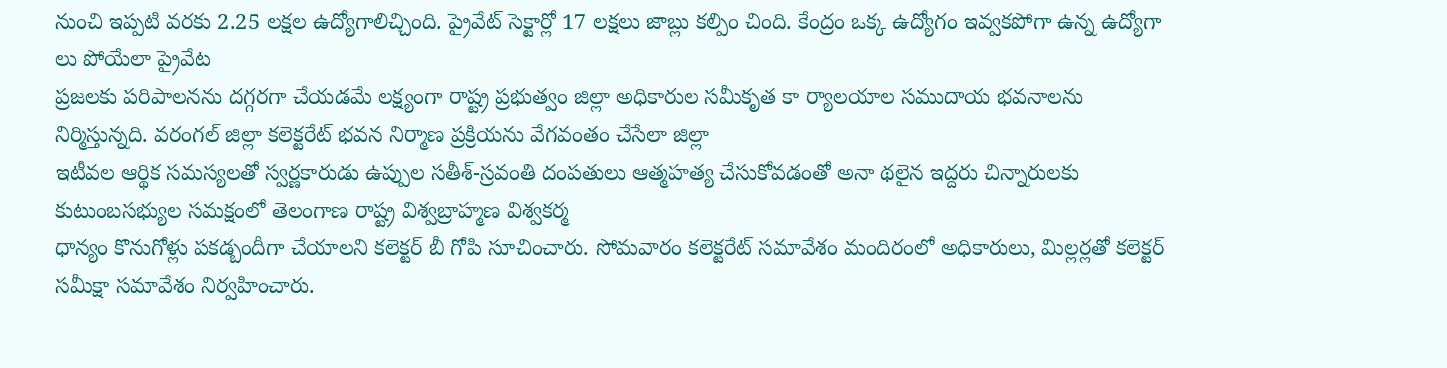నుంచి ఇప్పటి వరకు 2.25 లక్షల ఉద్యోగాలిచ్చింది. ప్రైవేట్ సెక్టార్లో 17 లక్షలు జాబ్లు కల్పిం చింది. కేంద్రం ఒక్క ఉద్యోగం ఇవ్వకపోగా ఉన్న ఉద్యోగా లు పోయేలా ప్రైవేట
ప్రజలకు పరిపాలనను దగ్గరగా చేయడమే లక్ష్యంగా రాష్ట్ర ప్రభుత్వం జిల్లా అధికారుల సమీకృత కా ర్యాలయాల సముదాయ భవనాలను నిర్మిస్తున్నది. వరంగల్ జిల్లా కలెక్టరేట్ భవన నిర్మాణ ప్రక్రియను వేగవంతం చేసేలా జిల్లా
ఇటీవల ఆర్థిక సమస్యలతో స్వర్ణకారుడు ఉప్పుల సతీశ్-స్రవంతి దంపతులు ఆత్మహత్య చేసుకోవడంతో అనా థలైన ఇద్దరు చిన్నారులకు కుటుంబసభ్యుల సమక్షంలో తెలంగాణ రాష్ట్ర విశ్వబ్రాహ్మణ విశ్వకర్మ
ధాన్యం కొనుగోళ్లు పకడ్బందీగా చేయాలని కలెక్టర్ బీ గోపి సూచించారు. సోమవారం కలెక్టరేట్ సమావేశం మందిరంలో అధికారులు, మిల్లర్లతో కలెక్టర్ సమీక్షా సమావేశం నిర్వహించారు.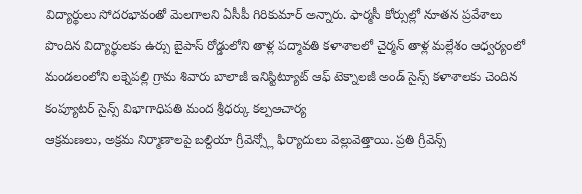విద్యార్థులు సోదరభావంతో మెలగాలని ఏసీపీ గిరికుమార్ అన్నారు. ఫార్మసీ కోర్సుల్లో నూతన ప్రవేశాలు పొందిన విద్యార్థులకు ఉర్సు బైపాస్ రోడ్డులోని తాళ్ల పద్మావతి కళాశాలలో చైర్మన్ తాళ్ల మల్లేశం ఆధ్వర్యంలో
మండలంలోని లక్నెపల్లి గ్రామ శివారు బాలాజీ ఇనిస్టిట్యూట్ ఆఫ్ టెక్నాలజీ అండ్ సైన్స్ కళాశాలకు చెందిన కంప్యూటర్ సైన్స్ విభాగాధిపతి మంద శ్రీధర్కు కల్పఆచార్య
ఆక్రమణలు, అక్రమ నిర్మాణాలపై బల్దియా గ్రీవెన్స్లో ఫిర్యాదులు వెల్లువెత్తాయి. ప్రతి గ్రీవెన్స్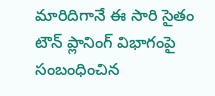మారిదిగానే ఈ సారి సైతం టౌన్ ప్లానింగ్ విభాగంపై సంబంధించిన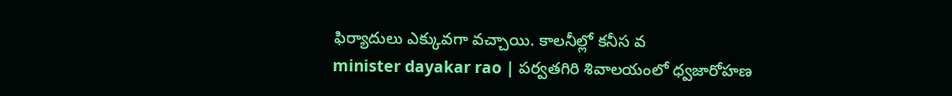ఫిర్యాదులు ఎక్కువగా వచ్చాయి. కాలనీల్లో కనీస వ
minister dayakar rao | పర్వతగిరి శివాలయంలో ధ్వజారోహణ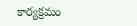కార్యక్రమం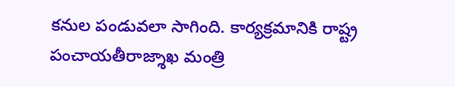కనుల పండువలా సాగింది. కార్యక్రమానికి రాష్ట్ర పంచాయతీరాజ్శాఖ మంత్రి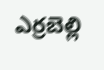ఎర్రబెల్లి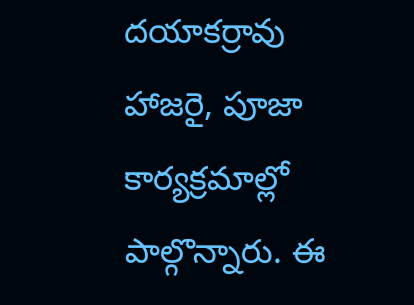దయాకర్రావు హాజరై, పూజా కార్యక్రమాల్లో పాల్గొన్నారు. ఈ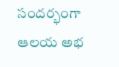సందర్భంగా ఆలయ అభ